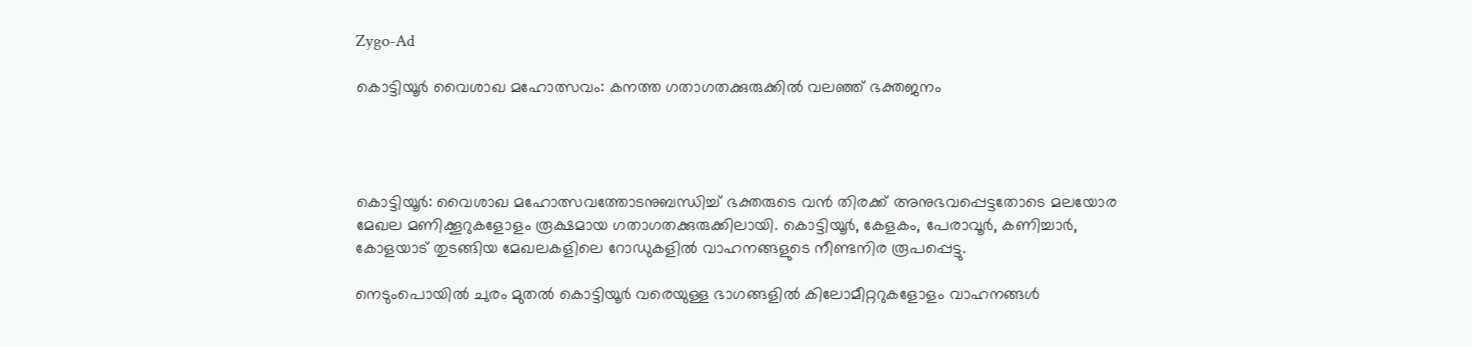Zygo-Ad

കൊട്ടിയൂർ വൈശാഖ മഹോത്സവം: കനത്ത ഗതാഗതക്കുരുക്കിൽ വലഞ്ഞ് ഭക്തജനം




കൊട്ടിയൂർ: വൈശാഖ മഹോത്സവത്തോടനുബന്ധിച്ച് ഭക്തരുടെ വൻ തിരക്ക് അനുഭവപ്പെട്ടതോടെ മലയോര മേഖല മണിക്കൂറുകളോളം രൂക്ഷമായ ഗതാഗതക്കുരുക്കിലായി. കൊട്ടിയൂർ, കേളകം, പേരാവൂർ, കണിച്ചാർ, കോളയാട് തുടങ്ങിയ മേഖലകളിലെ റോഡുകളിൽ വാഹനങ്ങളുടെ നീണ്ടനിര രൂപപ്പെട്ടു.

നെടുംപൊയിൽ ചുരം മുതൽ കൊട്ടിയൂർ വരെയുള്ള ഭാഗങ്ങളിൽ കിലോമീറ്ററുകളോളം വാഹനങ്ങൾ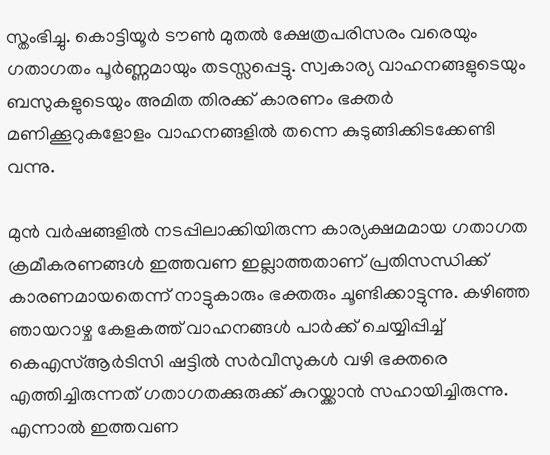സ്തംഭിച്ചു. കൊട്ടിയൂർ ടൗൺ മുതൽ ക്ഷേത്രപരിസരം വരെയും ഗതാഗതം പൂർണ്ണമായും തടസ്സപ്പെട്ടു. സ്വകാര്യ വാഹനങ്ങളുടെയും ബസുകളുടെയും അമിത തിരക്ക് കാരണം ഭക്തർ മണിക്കൂറുകളോളം വാഹനങ്ങളിൽ തന്നെ കുടുങ്ങിക്കിടക്കേണ്ടി വന്നു.

മുൻ വർഷങ്ങളിൽ നടപ്പിലാക്കിയിരുന്ന കാര്യക്ഷമമായ ഗതാഗത ക്രമീകരണങ്ങൾ ഇത്തവണ ഇല്ലാത്തതാണ് പ്രതിസന്ധിക്ക് കാരണമായതെന്ന് നാട്ടുകാരും ഭക്തരും ചൂണ്ടിക്കാട്ടുന്നു. കഴിഞ്ഞ ഞായറാഴ്ച കേളകത്ത് വാഹനങ്ങൾ പാർക്ക് ചെയ്യിപ്പിച്ച് കെഎസ്ആർടിസി ഷട്ടിൽ സർവീസുകൾ വഴി ഭക്തരെ എത്തിച്ചിരുന്നത് ഗതാഗതക്കുരുക്ക് കുറയ്ക്കാൻ സഹായിച്ചിരുന്നു. എന്നാൽ ഇത്തവണ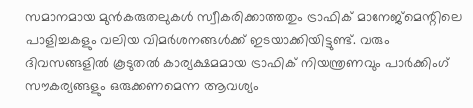സമാനമായ മുൻകരുതലുകൾ സ്വീകരിക്കാത്തതും ട്രാഫിക് മാനേജ്മെന്റിലെ പാളിച്ചകളും വലിയ വിമർശനങ്ങൾക്ക് ഇടയാക്കിയിട്ടുണ്ട്. വരും ദിവസങ്ങളിൽ കൂടുതൽ കാര്യക്ഷമമായ ട്രാഫിക് നിയന്ത്രണവും പാർക്കിംഗ് സൗകര്യങ്ങളും ഒരുക്കണമെന്ന ആവശ്യം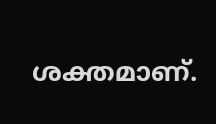ശക്തമാണ്.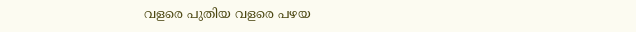വളരെ പുതിയ വളരെ പഴയ